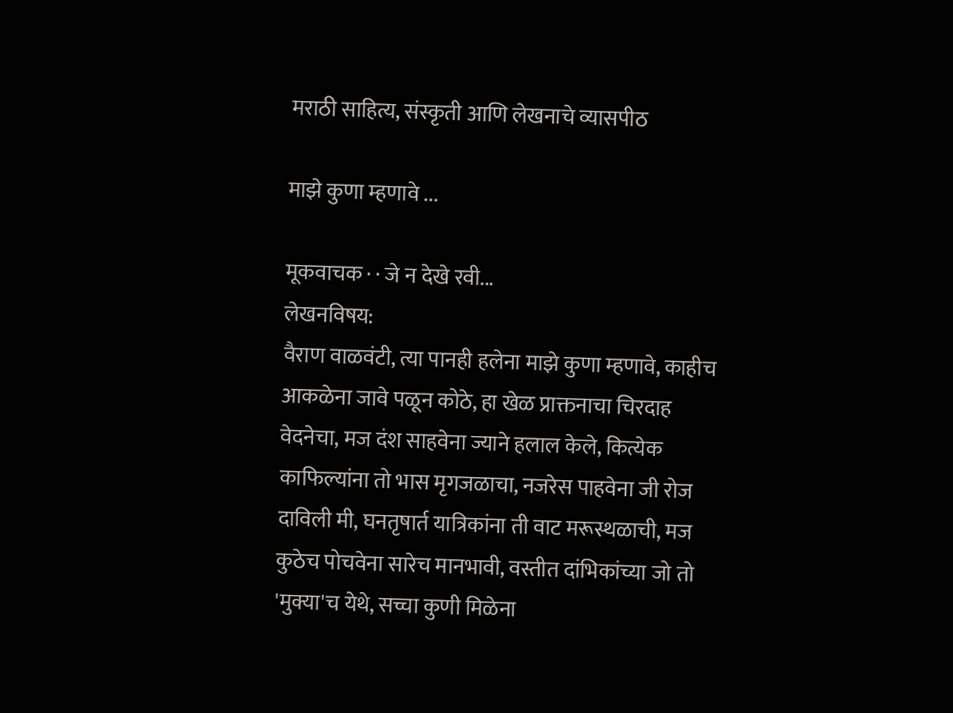मराठी साहित्य, संस्कृती आणि लेखनाचे व्यासपीठ

माझे कुणा म्हणावे ...

मूकवाचक · · जे न देखे रवी...
लेखनविषय:
वैराण वाळवंटी, त्या पानही हलेना माझे कुणा म्हणावे, काहीच आकळेना जावे पळून कोठे, हा खेळ प्राक्तनाचा चिरदाह वेदनेचा, मज दंश साहवेना ज्याने हलाल केले, कित्येक काफिल्यांना तो भास मृगजळाचा, नजरेस पाहवेना जी रोज दाविली मी, घनतृषार्त यात्रिकांना ती वाट मरूस्थळाची, मज कुठेच पोचवेना सारेच मानभावी, वस्तीत दांभिकांच्या जो तो 'मुक्या'च येथे, सच्चा कुणी मिळेना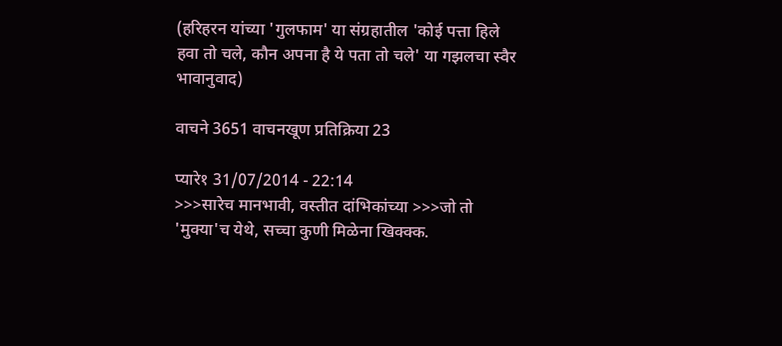(हरिहरन यांच्या 'गुलफाम' या संग्रहातील 'कोई पत्ता हिले हवा तो चले, कौन अपना है ये पता तो चले' या गझलचा स्वैर भावानुवाद)

वाचने 3651 वाचनखूण प्रतिक्रिया 23

प्यारे१ 31/07/2014 - 22:14
>>>सारेच मानभावी, वस्तीत दांभिकांच्या >>>जो तो 'मुक्या'च येथे, सच्चा कुणी मिळेना खिक्क्क.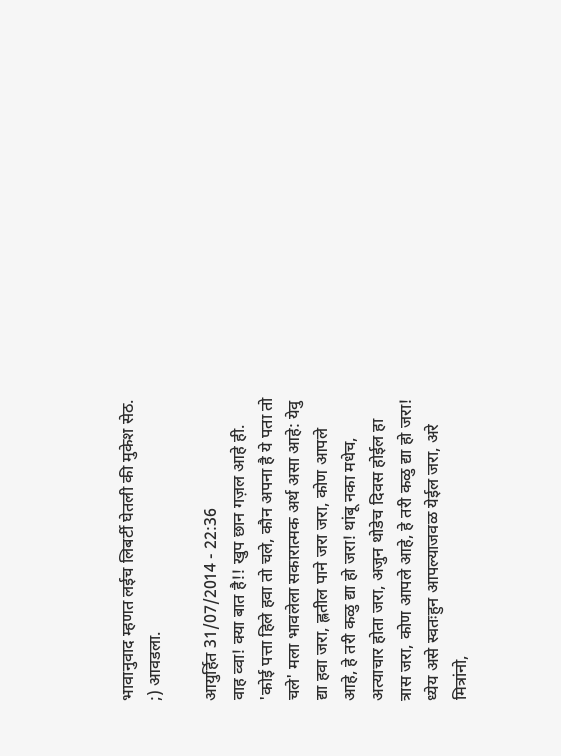भावानुवाद म्हणत लईच लिबर्टी घेतली की मुकेश सेठ. ;) आवडला.

आयुर्हित 31/07/2014 - 22:36
वाह व्वा! क्या बात है!! खुप छान गज़ल आहे ही. 'कोई पत्ता हिले हवा तो चले, कौन अपना है ये पता तो चले' मला भावलेला सकारात्मक अर्थ असा आहे: येवु द्या हवा जरा, ह्लतील पाने जरा जरा, कोण आपले आहे, हे तरी कळु द्या हो जरा! थांबू नका मधेच, अत्याचार होता जरा, अजुन थोडेच दिवस होईल हा त्रास जरा, कोण आपले आहे, हे तरी कळु द्या हो जरा! ध्येय असे स्वतःहुन आपल्याजवळ येईल जरा, अरे मित्रांनो,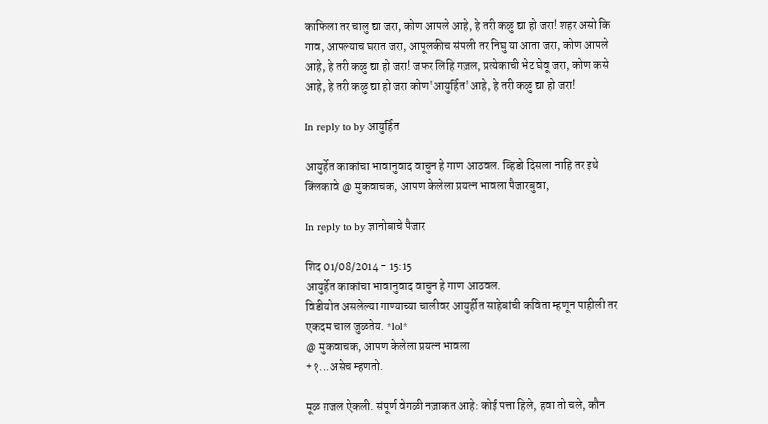काफिला तर चालु द्या जरा, कोण आपले आहे, हे तरी कळु द्या हो जरा! शहर असो कि गाव, आपल्याच घरात जरा, आपूलकीच संपली तर निघु या आता जरा, कोण आपले आहे, हे तरी कळु द्या हो जरा! जफर लिहि गज़ल, प्रत्येकाची भेट घेवू जरा, कोण कसे आहे, हे तरी कळु द्या हो जरा कोण'आयुर्हित'आहे, हे तरी कळु द्या हो जरा!

In reply to by आयुर्हित

आयुर्हेत काकांचा भावानुवाद वाचुन हे गाण आठवल. व्हिडो दिसला नाहि तर इथे क्लिकावे @ मुकवाचक, आपण केलेला प्रयत्न भावला पैजारबुवा,

In reply to by ज्ञानोबाचे पैजार

शिद 01/08/2014 - 15:15
आयुर्हेत काकांचा भावानुवाद वाचुन हे गाण आठवल.
विडीयोत असलेल्या गाण्याच्या चालीवर आयुर्हीत साहेबांची कविता म्हणून पाहीली तर एकदम चाल जुळतेय. *lol*
@ मुकवाचक, आपण केलेला प्रयत्न भावला
+१...असेच म्हणतो.

मूळ ग़जल ऐकली. संपूर्ण वेगळी नज़ाकत आहे: कोई पत्ता हिले, हवा तो चले, कौन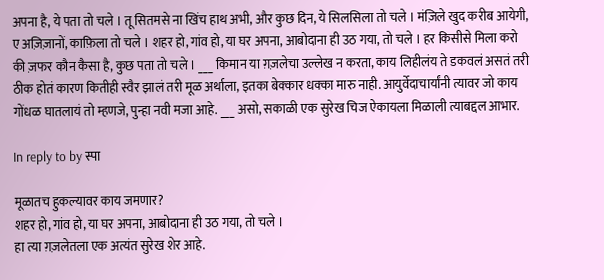अपना है, ये पता तो चले । तू सितमसे ना खिंच हाथ अभी, और कुछ दिन, ये सिलसिला तो चले । मंज़िले खुद करीब आयेगी, ए अज़िज़ानों, काफ़िला तो चले । शहर हो, गांव हो, या घर अपना, आबोदाना ही उठ गया, तो चले । हर किसीसे मिला करो की ज़फर कौन कैसा है, कुछ पता तो चले । ___ किमान या ग़ज़लेचा उल्लेख न करता, काय लिहीलंय ते डकवलं असतं तरी ठीक होतं कारण कितीही स्वैर झालं तरी मूळ अर्थाला, इतका बेक्कार धक्का मारु नाही. आयुर्वेदाचार्यांनी त्यावर जो काय गोंधळ घातलायं तो म्हणजे, पुन्हा नवी मजा आहे. ___ असो, सकाळी एक सुरेख चिज ऐकायला मिळाली त्याबद्दल आभार.

In reply to by स्पा

मूळातच हुकल्यावर काय जमणार?
शहर हो, गांव हो, या घर अपना, आबोदाना ही उठ गया, तो चले ।
हा त्या ग़ज़लेतला एक अत्यंत सुरेख शेर आहे.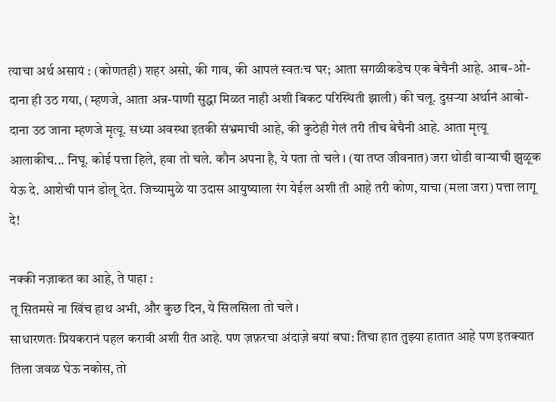त्याचा अर्थ असायं : (कोणतही) शहर असो, की गाव, की आपलं स्वतःच घर; आता सगळीकडेच एक बेचैनी आहे. आब-ओ-दाना ही उठ गया, (म्हणजे, आता अन्न-पाणी सुद्धा मिळत नाही अशी बिकट परिस्थिती झाली) की चलू. दुसर्‍या अर्थानं आबो-दाना उठ जाना म्हणजे मृत्यू. सध्या अवस्था इतकी संभ्रमाची आहे, की कुठेही गेलं तरी तीच बेचैनी आहे. आता मृत्यू आलाकीच... निघू. कोई पत्ता हिले, हवा तो चले. कौन अपना है, ये पता तो चले । (या तप्त जीवनात) जरा थोडी वार्‍याची झुळूक येऊ दे. आशेची पानं डोलू देत. जिच्यामुळे या उदास आयुष्याला रंग येईल अशी ती आहे तरी कोण, याचा (मला जरा) पत्ता लागू दे!

नक्की नज़ाकत का आहे, ते पाहा :
तू सितमसे ना खिंच हाथ अभी, और कुछ दिन, ये सिलसिला तो चले ।
साधारणतः प्रियकरानं पहल करावी अशी रीत आहे. पण ज़फ़रचा अंदाज़े बयां बघा: तिचा हात तुझ्या हातात आहे पण इतक्यात तिला जवळ घेऊ नकोस, तो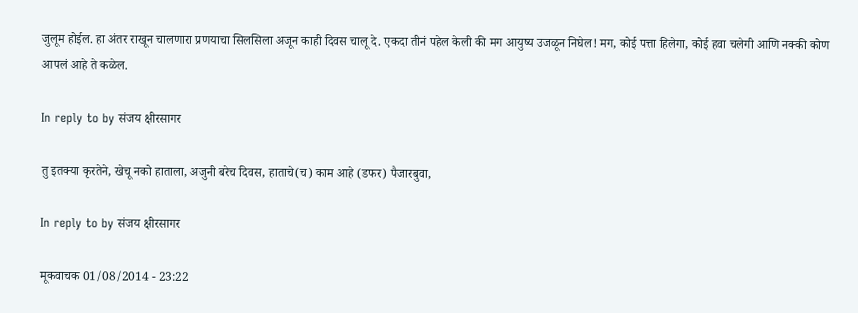जुलूम होईल. हा अंतर राखून चालणारा प्रणयाचा सिलसिला अजून काही दिवस चालू दे. एकदा तीनं पहेल केली की मग आयुष्य उजळून निघेल! मग, कोई पत्ता हिलेगा, कोई हवा चलेगी आणि नक्की कोण आपलं आहे ते कळेल.

In reply to by संजय क्षीरसागर

तु इतक्या कृरतेने, खेचू नको हाताला, अजुनी बरेच दिवस, हाताचे(च) काम आहे (डफर) पैजारबुवा,

In reply to by संजय क्षीरसागर

मूकवाचक 01/08/2014 - 23:22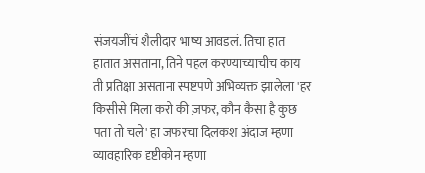संजयजींचं शैलीदार भाष्य आवडलं. तिचा हात हातात असताना, तिने पहल करण्याच्याचीच काय ती प्रतिक्षा असताना स्पष्टपणे अभिव्यक्त झालेला 'हर किसीसे मिला करो की ज़फर, कौन कैसा है कुछ पता तो चले' हा जफरचा दिलकश अंदाज म्हणा व्यावहारिक दृष्टीकोन म्हणा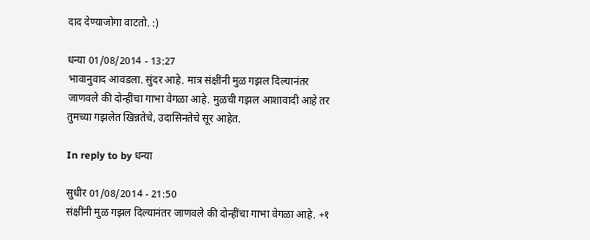दाद देण्याजोगा वाटतो. :)

धन्या 01/08/2014 - 13:27
भावानुवाद आवडला. सुंदर आहे. मात्र संक्षींनी मुळ गझल दिल्यानंतर जाणवले की दोन्हींचा गाभा वेगळा आहे. मुळची गझल आशावादी आहे तर तुमच्या गझलेत खिन्नतेचे, उदासिनतेचे सूर आहेत.

In reply to by धन्या

सुधीर 01/08/2014 - 21:50
संक्षींनी मुळ गझल दिल्यानंतर जाणवले की दोन्हींचा गाभा वेगळा आहे. +१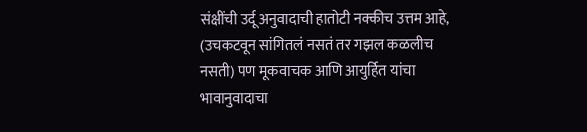संक्षींची उर्दू अनुवादाची हातोटी नक्कीच उत्तम आहे, (उचकटवून सांगितलं नसतं तर गझल कळलीच नसती) पण मूकवाचक आणि आयुर्हित यांचा भावानुवादाचा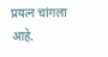प्रयत्न चांगला आहे.